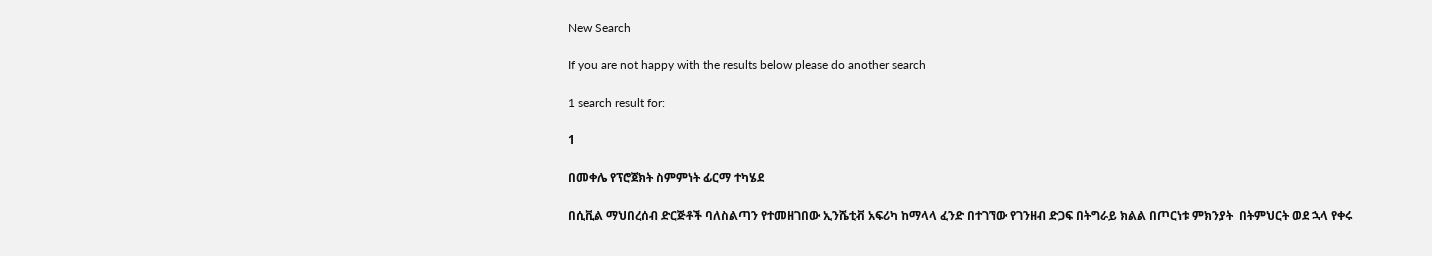New Search

If you are not happy with the results below please do another search

1 search result for:

1

በመቀሌ የፕሮጀክት ስምምነት ፊርማ ተካሄደ

በሲቪል ማህበረሰብ ድርጅቶች ባለስልጣን የተመዘገበው ኢንሼቲቭ አፍሪካ ከማላላ ፈንድ በተገኘው የገንዘብ ድጋፍ በትግራይ ክልል በጦርነቱ ምክንያት  በትምህርት ወደ ኋላ የቀሩ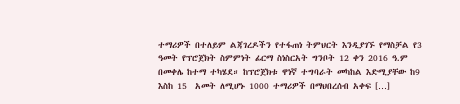ተማሪዎች በተለይም ልጃገረዶችን የተፋጠነ ትምህርት እንዲያገኙ የማስቻል የ3 ዓመት የፕሮጀክት ስምምነት ፊርማ ስነስርአት ግንቦት 12 ቀን 2016 ዓ.ም በመቀሌ ከተማ ተካሄደ። ከፕሮጀክቱ ዋነኛ ተግባራት መካከል እድሚያቸው ከ9 እስከ 15  አመት ለሚሆኑ 1000 ተማሪዎች በማህበረሰብ አቀፍ […]